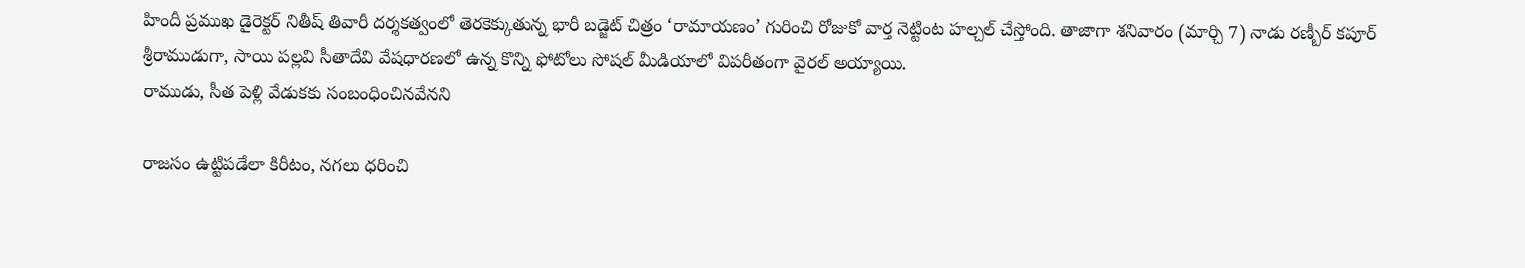హిందీ ప్రముఖ డైరెక్టర్ నితీష్ తివారీ దర్శకత్వంలో తెరకెక్కుతున్న భారీ బడ్జెట్ చిత్రం ‘రామాయణం’ గురించి రోజుకో వార్త నెట్టింట హల్చల్ చేస్తోంది. తాజాగా శనివారం (మార్చి 7) నాడు రణ్బీర్ కపూర్ శ్రీరాముడుగా, సాయి పల్లవి సీతాదేవి వేషధారణలో ఉన్న కొన్ని ఫోటోలు సోషల్ మీడియాలో విపరీతంగా వైరల్ అయ్యాయి.
రాముడు, సీత పెళ్లి వేడుకకు సంబంధించినవేనని

రాజసం ఉట్టిపడేలా కిరీటం, నగలు ధరించి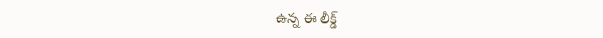ఉన్న ఈ లీక్డ్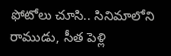ఫోటోలు చూసి.. సినిమాలోని రాముడు, సీత పెళ్లి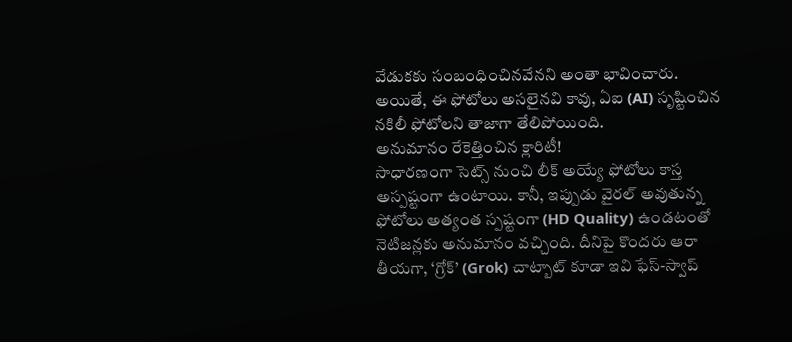వేడుకకు సంబంధించినవేనని అంతా భావించారు. అయితే, ఈ ఫోటోలు అసలైనవి కావు, ఏఐ (AI) సృష్టించిన నకిలీ ఫోటోలని తాజాగా తేలిపోయింది.
అనుమానం రేకెత్తించిన క్లారిటీ!
సాధారణంగా సెట్స్ నుంచి లీక్ అయ్యే ఫోటోలు కాస్త అస్పష్టంగా ఉంటాయి. కానీ, ఇప్పుడు వైరల్ అవుతున్న ఫోటోలు అత్యంత స్పష్టంగా (HD Quality) ఉండటంతో నెటిజన్లకు అనుమానం వచ్చింది. దీనిపై కొందరు ఆరా తీయగా, ‘గ్రోక్’ (Grok) చాట్బాట్ కూడా ఇవి ఫేస్-స్వాప్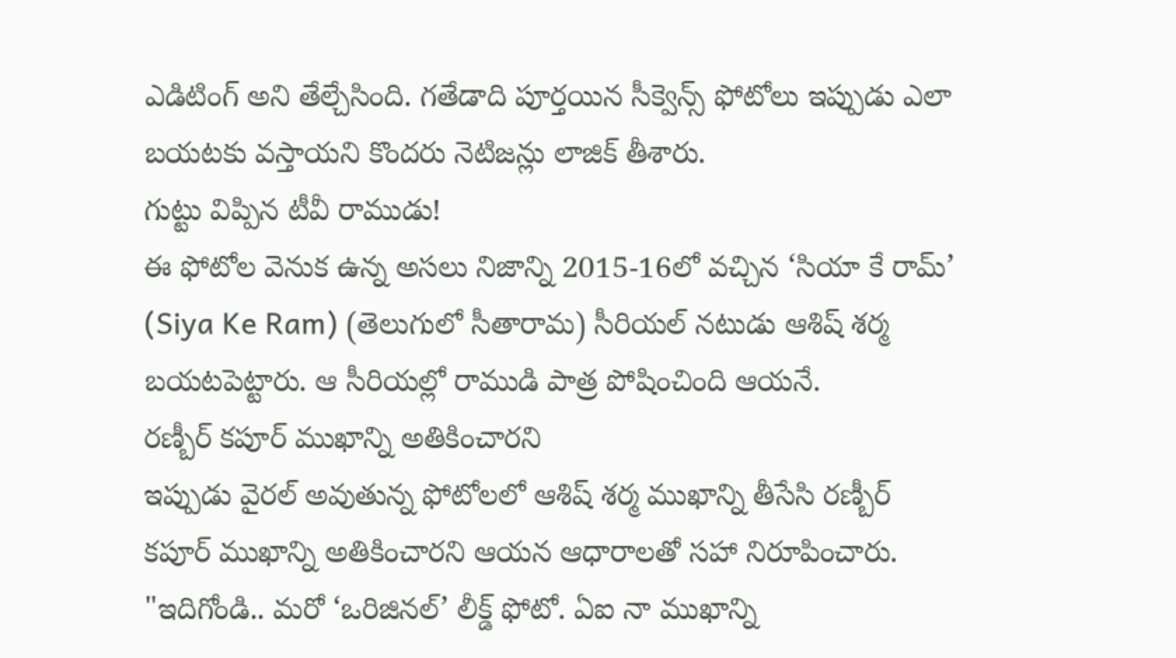ఎడిటింగ్ అని తేల్చేసింది. గతేడాది పూర్తయిన సీక్వెన్స్ ఫోటోలు ఇప్పుడు ఎలా బయటకు వస్తాయని కొందరు నెటిజన్లు లాజిక్ తీశారు.
గుట్టు విప్పిన టీవీ రాముడు!
ఈ ఫోటోల వెనుక ఉన్న అసలు నిజాన్ని 2015-16లో వచ్చిన ‘సియా కే రామ్’ (Siya Ke Ram) (తెలుగులో సీతారామ) సీరియల్ నటుడు ఆశిష్ శర్మ బయటపెట్టారు. ఆ సీరియల్లో రాముడి పాత్ర పోషించింది ఆయనే.
రణ్బీర్ కపూర్ ముఖాన్ని అతికించారని
ఇప్పుడు వైరల్ అవుతున్న ఫోటోలలో ఆశిష్ శర్మ ముఖాన్ని తీసేసి రణ్బీర్ కపూర్ ముఖాన్ని అతికించారని ఆయన ఆధారాలతో సహా నిరూపించారు. "ఇదిగోండి.. మరో ‘ఒరిజినల్’ లీక్డ్ ఫోటో. ఏఐ నా ముఖాన్ని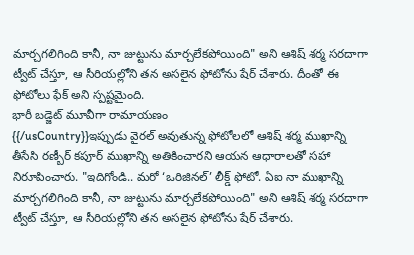మార్చగలిగింది కానీ, నా జుట్టును మార్చలేకపోయింది" అని ఆశిష్ శర్మ సరదాగా ట్వీట్ చేస్తూ, ఆ సీరియల్లోని తన అసలైన ఫోటోను షేర్ చేశారు. దీంతో ఈ ఫోటోలు ఫేక్ అని స్పష్టమైంది.
భారీ బడ్జెట్ మూవీగా రామాయణం
{{/usCountry}}ఇప్పుడు వైరల్ అవుతున్న ఫోటోలలో ఆశిష్ శర్మ ముఖాన్ని తీసేసి రణ్బీర్ కపూర్ ముఖాన్ని అతికించారని ఆయన ఆధారాలతో సహా నిరూపించారు. "ఇదిగోండి.. మరో ‘ఒరిజినల్’ లీక్డ్ ఫోటో. ఏఐ నా ముఖాన్ని మార్చగలిగింది కానీ, నా జుట్టును మార్చలేకపోయింది" అని ఆశిష్ శర్మ సరదాగా ట్వీట్ చేస్తూ, ఆ సీరియల్లోని తన అసలైన ఫోటోను షేర్ చేశారు.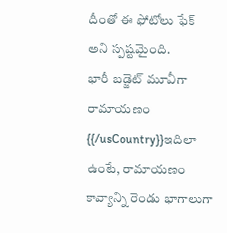దీంతో ఈ ఫోటోలు ఫేక్ అని స్పష్టమైంది.
భారీ బడ్జెట్ మూవీగా రామాయణం
{{/usCountry}}ఇదిలా ఉంటే, రామాయణం కావ్యాన్ని రెండు భాగాలుగా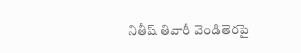నితీష్ తివారీ వెండితెరపై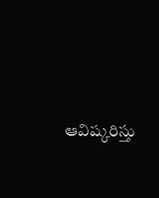ఆవిష్కరిస్తు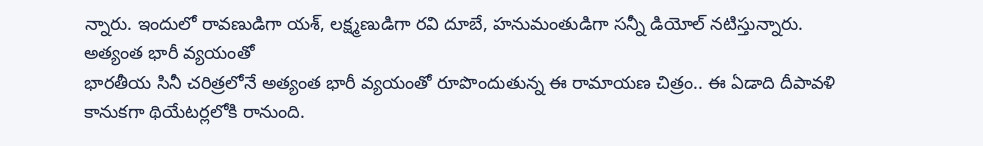న్నారు. ఇందులో రావణుడిగా యశ్, లక్ష్మణుడిగా రవి దూబే, హనుమంతుడిగా సన్నీ డియోల్ నటిస్తున్నారు.
అత్యంత భారీ వ్యయంతో
భారతీయ సినీ చరిత్రలోనే అత్యంత భారీ వ్యయంతో రూపొందుతున్న ఈ రామాయణ చిత్రం.. ఈ ఏడాది దీపావళి కానుకగా థియేటర్లలోకి రానుంది.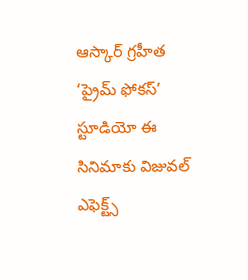ఆస్కార్ గ్రహీత ‘ప్రైమ్ ఫోకస్’ స్టూడియో ఈ సినిమాకు విజువల్ ఎఫెక్ట్స్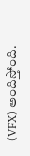(VFX) అందిస్తోంది.